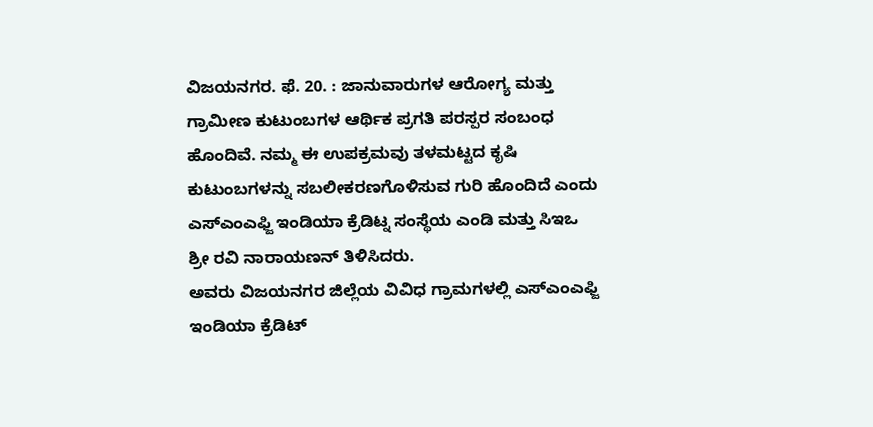ವಿಜಯನಗರ. ಫೆ. 20. : ಜಾನುವಾರುಗಳ ಆರೋಗ್ಯ ಮತ್ತು ಗ್ರಾಮೀಣ ಕುಟುಂಬಗಳ ಆರ್ಥಿಕ ಪ್ರಗತಿ ಪರಸ್ಪರ ಸಂಬಂಧ ಹೊಂದಿವೆ. ನಮ್ಮ ಈ ಉಪಕ್ರಮವು ತಳಮಟ್ಟದ ಕೃಷಿ ಕುಟುಂಬಗಳನ್ನು ಸಬಲೀಕರಣಗೊಳಿಸುವ ಗುರಿ ಹೊಂದಿದೆ ಎಂದು ಎಸ್ಎಂಎಫ್ಜಿ ಇಂಡಿಯಾ ಕ್ರೆಡಿಟ್ನ ಸಂಸ್ಥೆಯ ಎಂಡಿ ಮತ್ತು ಸಿಇಒ ಶ್ರೀ ರವಿ ನಾರಾಯಣನ್ ತಿಳಿಸಿದರು.
ಅವರು ವಿಜಯನಗರ ಜಿಲ್ಲೆಯ ವಿವಿಧ ಗ್ರಾಮಗಳಲ್ಲಿ ಎಸ್ಎಂಎಫ್ಜಿ ಇಂಡಿಯಾ ಕ್ರೆಡಿಟ್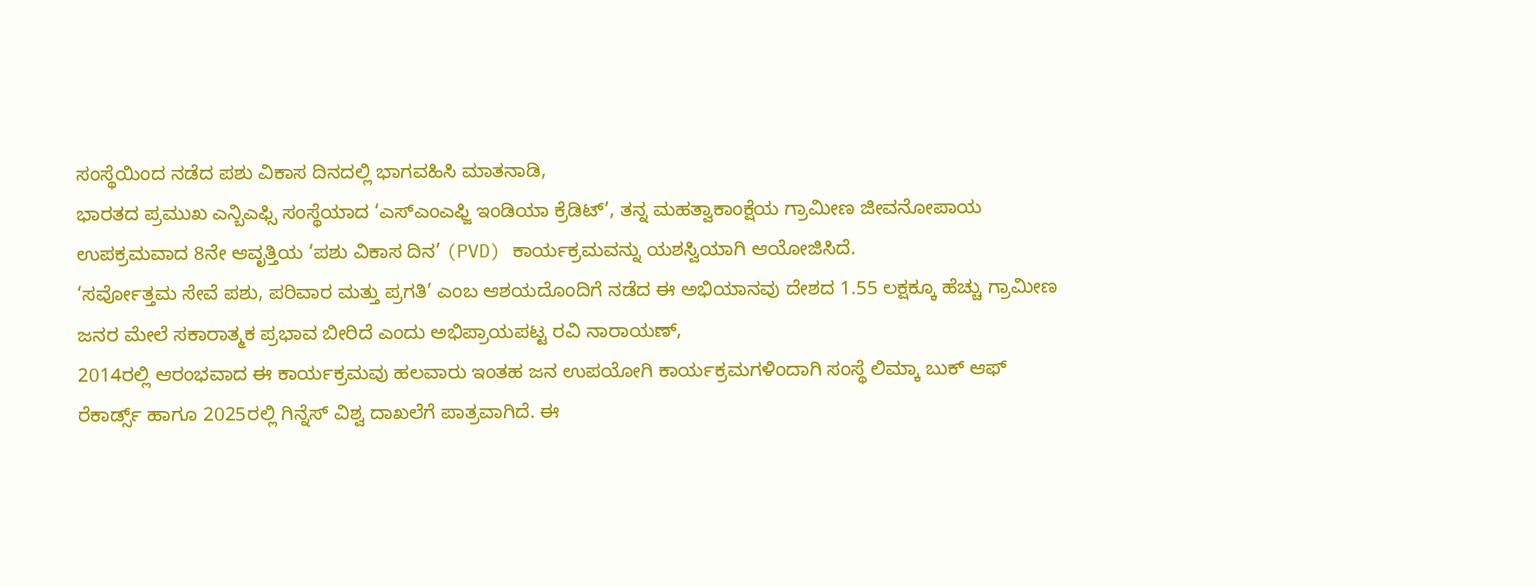ಸಂಸ್ಥೆಯಿಂದ ನಡೆದ ಪಶು ವಿಕಾಸ ದಿನದಲ್ಲಿ ಭಾಗವಹಿಸಿ ಮಾತನಾಡಿ,
ಭಾರತದ ಪ್ರಮುಖ ಎನ್ಬಿಎಫ್ಸಿ ಸಂಸ್ಥೆಯಾದ ‘ಎಸ್ಎಂಎಫ್ಜಿ ಇಂಡಿಯಾ ಕ್ರೆಡಿಟ್’, ತನ್ನ ಮಹತ್ವಾಕಾಂಕ್ಷೆಯ ಗ್ರಾಮೀಣ ಜೀವನೋಪಾಯ ಉಪಕ್ರಮವಾದ 8ನೇ ಆವೃತ್ತಿಯ ‘ಪಶು ವಿಕಾಸ ದಿನ’ (PVD) ಕಾರ್ಯಕ್ರಮವನ್ನು ಯಶಸ್ವಿಯಾಗಿ ಆಯೋಜಿಸಿದೆ.
‘ಸರ್ವೋತ್ತಮ ಸೇವೆ ಪಶು, ಪರಿವಾರ ಮತ್ತು ಪ್ರಗತಿ’ ಎಂಬ ಆಶಯದೊಂದಿಗೆ ನಡೆದ ಈ ಅಭಿಯಾನವು ದೇಶದ 1.55 ಲಕ್ಷಕ್ಕೂ ಹೆಚ್ಚು ಗ್ರಾಮೀಣ ಜನರ ಮೇಲೆ ಸಕಾರಾತ್ಮಕ ಪ್ರಭಾವ ಬೀರಿದೆ ಎಂದು ಅಭಿಪ್ರಾಯಪಟ್ಟ ರವಿ ನಾರಾಯಣ್,
2014ರಲ್ಲಿ ಆರಂಭವಾದ ಈ ಕಾರ್ಯಕ್ರಮವು ಹಲವಾರು ಇಂತಹ ಜನ ಉಪಯೋಗಿ ಕಾರ್ಯಕ್ರಮಗಳಿಂದಾಗಿ ಸಂಸ್ಥೆ ಲಿಮ್ಕಾ ಬುಕ್ ಆಫ್ ರೆಕಾರ್ಡ್ಸ್ ಹಾಗೂ 2025ರಲ್ಲಿ ಗಿನ್ನೆಸ್ ವಿಶ್ವ ದಾಖಲೆಗೆ ಪಾತ್ರವಾಗಿದೆ. ಈ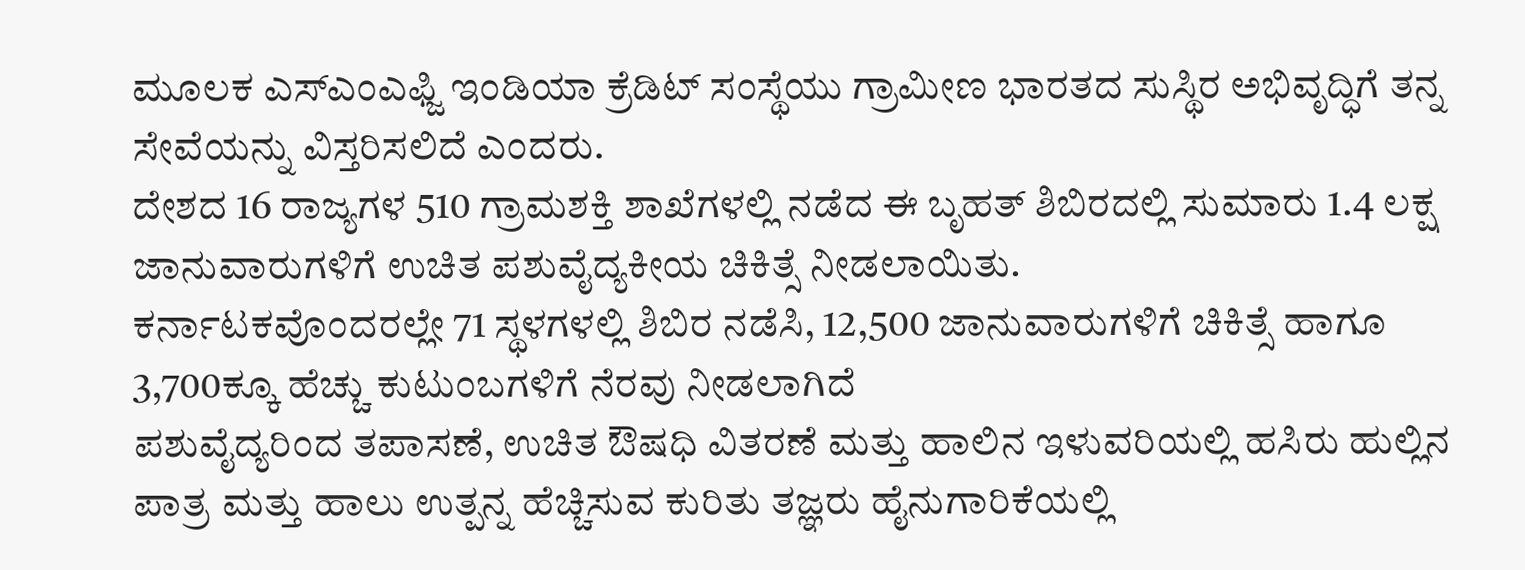ಮೂಲಕ ಎಸ್ಎಂಎಫ್ಜಿ ಇಂಡಿಯಾ ಕ್ರೆಡಿಟ್ ಸಂಸ್ಥೆಯು ಗ್ರಾಮೀಣ ಭಾರತದ ಸುಸ್ಥಿರ ಅಭಿವೃದ್ಧಿಗೆ ತನ್ನ ಸೇವೆಯನ್ನು ವಿಸ್ತರಿಸಲಿದೆ ಎಂದರು.
ದೇಶದ 16 ರಾಜ್ಯಗಳ 510 ಗ್ರಾಮಶಕ್ತಿ ಶಾಖೆಗಳಲ್ಲಿ ನಡೆದ ಈ ಬೃಹತ್ ಶಿಬಿರದಲ್ಲಿ ಸುಮಾರು 1.4 ಲಕ್ಷ ಜಾನುವಾರುಗಳಿಗೆ ಉಚಿತ ಪಶುವೈದ್ಯಕೀಯ ಚಿಕಿತ್ಸೆ ನೀಡಲಾಯಿತು.
ಕರ್ನಾಟಕವೊಂದರಲ್ಲೇ 71 ಸ್ಥಳಗಳಲ್ಲಿ ಶಿಬಿರ ನಡೆಸಿ, 12,500 ಜಾನುವಾರುಗಳಿಗೆ ಚಿಕಿತ್ಸೆ ಹಾಗೂ 3,700ಕ್ಕೂ ಹೆಚ್ಚು ಕುಟುಂಬಗಳಿಗೆ ನೆರವು ನೀಡಲಾಗಿದೆ
ಪಶುವೈದ್ಯರಿಂದ ತಪಾಸಣೆ, ಉಚಿತ ಔಷಧಿ ವಿತರಣೆ ಮತ್ತು ಹಾಲಿನ ಇಳುವರಿಯಲ್ಲಿ ಹಸಿರು ಹುಲ್ಲಿನ ಪಾತ್ರ ಮತ್ತು ಹಾಲು ಉತ್ಪನ್ನ ಹೆಚ್ಚಿಸುವ ಕುರಿತು ತಜ್ಞರು ಹೈನುಗಾರಿಕೆಯಲ್ಲಿ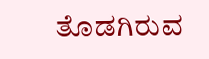ತೊಡಗಿರುವ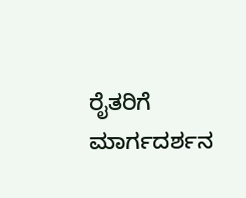ರೈತರಿಗೆ ಮಾರ್ಗದರ್ಶನ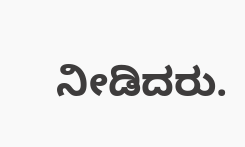ನೀಡಿದರು.